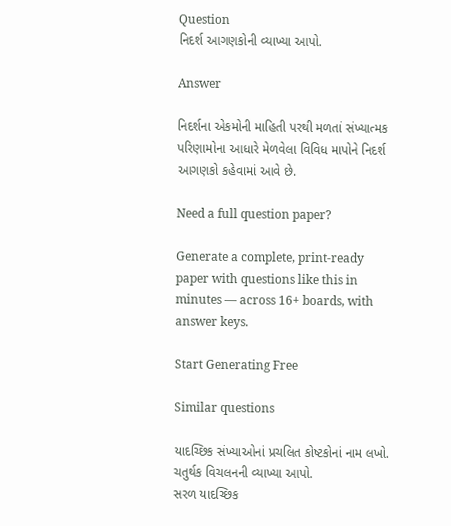Question
નિદર્શ આગણકોની વ્યાખ્યા આપો.

Answer

નિદર્શના એકમોની માહિતી પરથી મળતાં સંખ્યાત્મક પરિણામોના આધારે મેળવેલા વિવિધ માપોને નિદર્શ આગણકો કહેવામાં આવે છે.

Need a full question paper?

Generate a complete, print-ready paper with questions like this in minutes — across 16+ boards, with answer keys.

Start Generating Free

Similar questions

યાદચ્છિક સંખ્યાઓનાં પ્રચલિત કોષ્ટકોનાં નામ લખો.
ચતુર્થક વિચલનની વ્યાખ્યા આપો.
સરળ યાદચ્છિક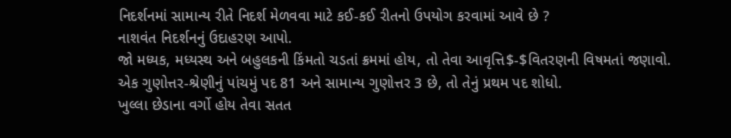નિદર્શનમાં સામાન્ય રીતે નિદર્શ મેળવવા માટે કઈ-કઈ રીતનો ઉપયોગ કરવામાં આવે છે ?
નાશવંત નિદર્શનનું ઉદાહરણ આપો.
જો મધ્યક, મધ્યસ્થ અને બહુલકની કિંમતો ચડતાં ક્રમમાં હોય, તો તેવા આવૃત્તિ$-$વિતરણની વિષમતાં જણાવો.
એક ગુણોત્તર-શ્રેણીનું પાંચમું પદ 81 અને સામાન્ય ગુણોત્તર 3 છે, તો તેનું પ્રથમ પદ શોધો.
ખુલ્લા છેડાના વર્ગો હોય તેવા સતત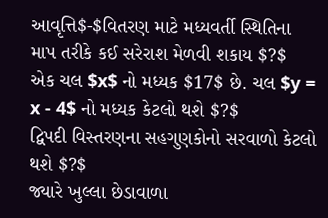આવૃત્તિ$-$વિતરણ માટે મધ્યવર્તી સ્થિતિના માપ તરીકે કઈ સરેરાશ મેળવી શકાય $?$
એક ચલ $x$ નો મધ્યક $17$ છે. ચલ $y = x - 4$ નો મધ્યક કેટલો થશે $?$
દ્વિપદી વિસ્તરણના સહગુણકોનો સરવાળો કેટલો થશે $?$
જ્યારે ખુલ્લા છેડાવાળા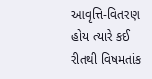આવૃત્તિ-વિતરણ હોય ત્યારે કઈ રીતથી વિષમતાંક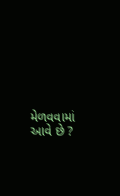મેળવવામાં આવે છે ?